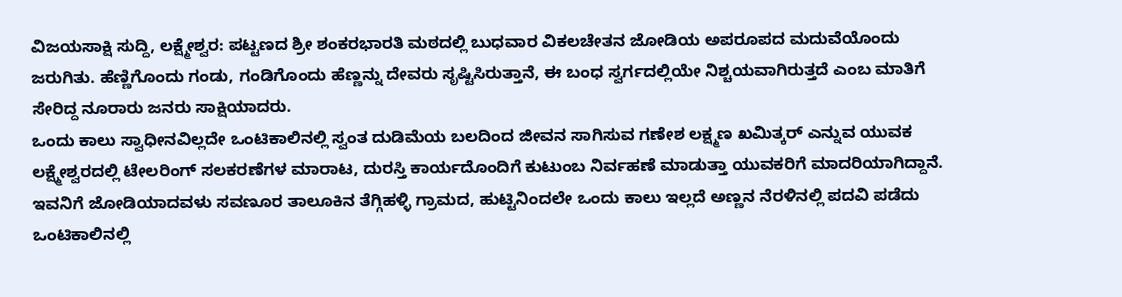ವಿಜಯಸಾಕ್ಷಿ ಸುದ್ದಿ, ಲಕ್ಷ್ಮೇಶ್ವರ: ಪಟ್ಟಣದ ಶ್ರೀ ಶಂಕರಭಾರತಿ ಮಠದಲ್ಲಿ ಬುಧವಾರ ವಿಕಲಚೇತನ ಜೋಡಿಯ ಅಪರೂಪದ ಮದುವೆಯೊಂದು ಜರುಗಿತು. ಹೆಣ್ಣಿಗೊಂದು ಗಂಡು, ಗಂಡಿಗೊಂದು ಹೆಣ್ಣನ್ನು ದೇವರು ಸೃಷ್ಟಿಸಿರುತ್ತಾನೆ, ಈ ಬಂಧ ಸ್ವರ್ಗದಲ್ಲಿಯೇ ನಿಶ್ಚಯವಾಗಿರುತ್ತದೆ ಎಂಬ ಮಾತಿಗೆ ಸೇರಿದ್ದ ನೂರಾರು ಜನರು ಸಾಕ್ಷಿಯಾದರು.
ಒಂದು ಕಾಲು ಸ್ವಾಧೀನವಿಲ್ಲದೇ ಒಂಟಿಕಾಲಿನಲ್ಲಿ ಸ್ವಂತ ದುಡಿಮೆಯ ಬಲದಿಂದ ಜೀವನ ಸಾಗಿಸುವ ಗಣೇಶ ಲಕ್ಷ್ಮಣ ಖಮಿತ್ಕರ್ ಎನ್ನುವ ಯುವಕ ಲಕ್ಷ್ಮೇಶ್ವರದಲ್ಲಿ ಟೇಲರಿಂಗ್ ಸಲಕರಣೆಗಳ ಮಾರಾಟ, ದುರಸ್ತಿ ಕಾರ್ಯದೊಂದಿಗೆ ಕುಟುಂಬ ನಿರ್ವಹಣೆ ಮಾಡುತ್ತಾ ಯುವಕರಿಗೆ ಮಾದರಿಯಾಗಿದ್ದಾನೆ. ಇವನಿಗೆ ಜೋಡಿಯಾದವಳು ಸವಣೂರ ತಾಲೂಕಿನ ತೆಗ್ಗಿಹಳ್ಳಿ ಗ್ರಾಮದ, ಹುಟ್ಟಿನಿಂದಲೇ ಒಂದು ಕಾಲು ಇಲ್ಲದೆ ಅಣ್ಣನ ನೆರಳಿನಲ್ಲಿ ಪದವಿ ಪಡೆದು ಒಂಟಿಕಾಲಿನಲ್ಲಿ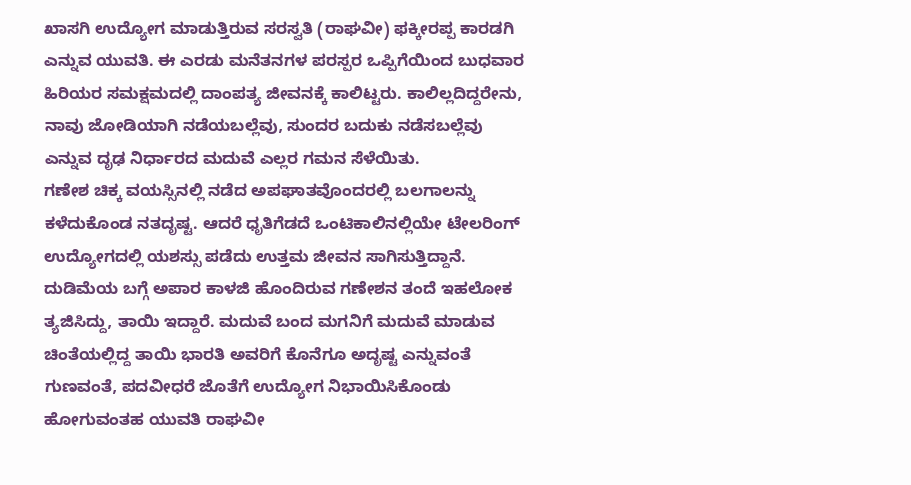ಖಾಸಗಿ ಉದ್ಯೋಗ ಮಾಡುತ್ತಿರುವ ಸರಸ್ವತಿ (ರಾಘವೀ) ಫಕ್ಕೀರಪ್ಪ ಕಾರಡಗಿ ಎನ್ನುವ ಯುವತಿ. ಈ ಎರಡು ಮನೆತನಗಳ ಪರಸ್ಪರ ಒಪ್ಪಿಗೆಯಿಂದ ಬುಧವಾರ ಹಿರಿಯರ ಸಮಕ್ಷಮದಲ್ಲಿ ದಾಂಪತ್ಯ ಜೀವನಕ್ಕೆ ಕಾಲಿಟ್ಟರು. ಕಾಲಿಲ್ಲದಿದ್ದರೇನು, ನಾವು ಜೋಡಿಯಾಗಿ ನಡೆಯಬಲ್ಲೆವು, ಸುಂದರ ಬದುಕು ನಡೆಸಬಲ್ಲೆವು ಎನ್ನುವ ದೃಢ ನಿರ್ಧಾರದ ಮದುವೆ ಎಲ್ಲರ ಗಮನ ಸೆಳೆಯಿತು.
ಗಣೇಶ ಚಿಕ್ಕ ವಯಸ್ಸಿನಲ್ಲಿ ನಡೆದ ಅಪಘಾತವೊಂದರಲ್ಲಿ ಬಲಗಾಲನ್ನು ಕಳೆದುಕೊಂಡ ನತದೃಷ್ಟ. ಆದರೆ ಧೃತಿಗೆಡದೆ ಒಂಟಿಕಾಲಿನಲ್ಲಿಯೇ ಟೇಲರಿಂಗ್ ಉದ್ಯೋಗದಲ್ಲಿ ಯಶಸ್ಸು ಪಡೆದು ಉತ್ತಮ ಜೀವನ ಸಾಗಿಸುತ್ತಿದ್ದಾನೆ. ದುಡಿಮೆಯ ಬಗ್ಗೆ ಅಪಾರ ಕಾಳಜಿ ಹೊಂದಿರುವ ಗಣೇಶನ ತಂದೆ ಇಹಲೋಕ ತ್ಯಜಿಸಿದ್ದು, ತಾಯಿ ಇದ್ದಾರೆ. ಮದುವೆ ಬಂದ ಮಗನಿಗೆ ಮದುವೆ ಮಾಡುವ ಚಿಂತೆಯಲ್ಲಿದ್ದ ತಾಯಿ ಭಾರತಿ ಅವರಿಗೆ ಕೊನೆಗೂ ಅದೃಷ್ಟ ಎನ್ನುವಂತೆ ಗುಣವಂತೆ, ಪದವೀಧರೆ ಜೊತೆಗೆ ಉದ್ಯೋಗ ನಿಭಾಯಿಸಿಕೊಂಡು ಹೋಗುವಂತಹ ಯುವತಿ ರಾಘವೀ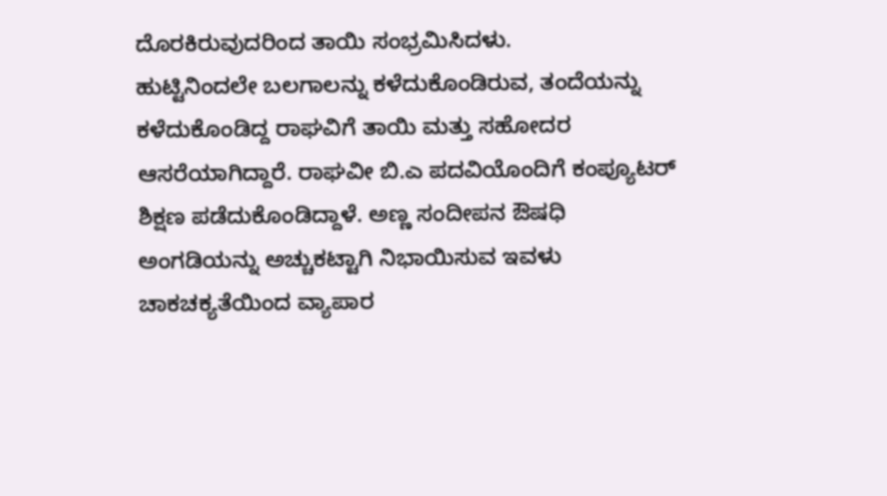ದೊರಕಿರುವುದರಿಂದ ತಾಯಿ ಸಂಭ್ರಮಿಸಿದಳು.
ಹುಟ್ಟಿನಿಂದಲೇ ಬಲಗಾಲನ್ನು ಕಳೆದುಕೊಂಡಿರುವ, ತಂದೆಯನ್ನು ಕಳೆದುಕೊಂಡಿದ್ದ ರಾಘವಿಗೆ ತಾಯಿ ಮತ್ತು ಸಹೋದರ ಆಸರೆಯಾಗಿದ್ದಾರೆ. ರಾಘವೀ ಬಿ.ಎ ಪದವಿಯೊಂದಿಗೆ ಕಂಪ್ಯೂಟರ್ ಶಿಕ್ಷಣ ಪಡೆದುಕೊಂಡಿದ್ದಾಳೆ. ಅಣ್ಣ ಸಂದೀಪನ ಔಷಧಿ ಅಂಗಡಿಯನ್ನು ಅಚ್ಚುಕಟ್ಟಾಗಿ ನಿಭಾಯಿಸುವ ಇವಳು ಚಾಕಚಕ್ಯತೆಯಿಂದ ವ್ಯಾಪಾರ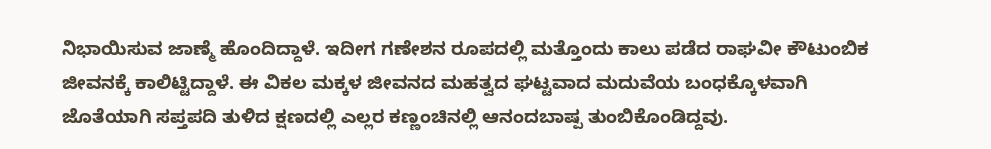ನಿಭಾಯಿಸುವ ಜಾಣ್ಮೆ ಹೊಂದಿದ್ದಾಳೆ. ಇದೀಗ ಗಣೇಶನ ರೂಪದಲ್ಲಿ ಮತ್ತೊಂದು ಕಾಲು ಪಡೆದ ರಾಘವೀ ಕೌಟುಂಬಿಕ ಜೀವನಕ್ಕೆ ಕಾಲಿಟ್ಟಿದ್ದಾಳೆ. ಈ ವಿಕಲ ಮಕ್ಕಳ ಜೀವನದ ಮಹತ್ವದ ಘಟ್ಟವಾದ ಮದುವೆಯ ಬಂಧಕ್ಕೊಳವಾಗಿ ಜೊತೆಯಾಗಿ ಸಪ್ತಪದಿ ತುಳಿದ ಕ್ಷಣದಲ್ಲಿ ಎಲ್ಲರ ಕಣ್ಣಂಚಿನಲ್ಲಿ ಆನಂದಬಾಷ್ಪ ತುಂಬಿಕೊಂಡಿದ್ದವು.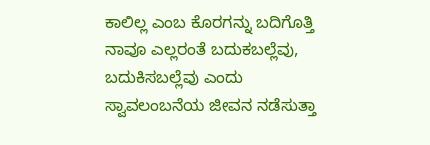ಕಾಲಿಲ್ಲ ಎಂಬ ಕೊರಗನ್ನು ಬದಿಗೊತ್ತಿ ನಾವೂ ಎಲ್ಲರಂತೆ ಬದುಕಬಲ್ಲೆವು, ಬದುಕಿಸಬಲ್ಲೆವು ಎಂದು ಸ್ವಾವಲಂಬನೆಯ ಜೀವನ ನಡೆಸುತ್ತಾ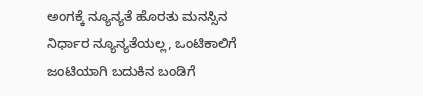ಅಂಗಕ್ಕೆ ನ್ಯೂನ್ಯತೆ ಹೊರತು ಮನಸ್ಸಿನ ನಿರ್ಧಾರ ನ್ಯೂನ್ಯತೆಯಲ್ಲ, ಒಂಟಿಕಾಲಿಗೆ ಜಂಟಿಯಾಗಿ ಬದುಕಿನ ಬಂಡಿಗೆ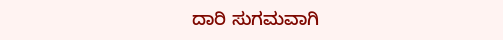ದಾರಿ ಸುಗಮವಾಗಿ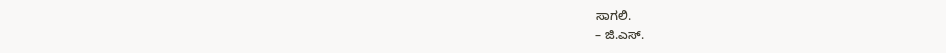ಸಾಗಲಿ.
– ಜಿ.ಎಸ್.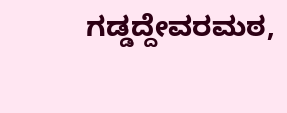ಗಡ್ಡದ್ದೇವರಮಠ,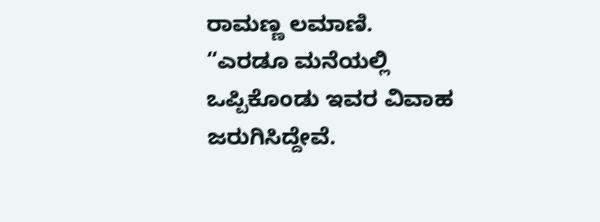ರಾಮಣ್ಣ ಲಮಾಣಿ.
“ಎರಡೂ ಮನೆಯಲ್ಲಿ ಒಪ್ಪಿಕೊಂಡು ಇವರ ವಿವಾಹ ಜರುಗಿಸಿದ್ದೇವೆ.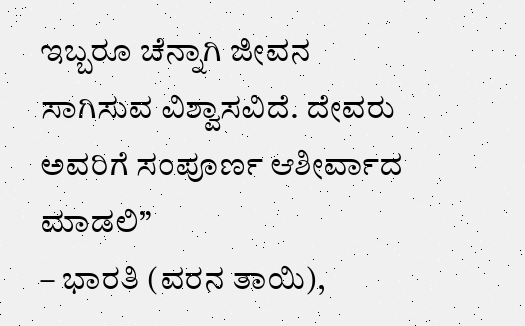ಇಬ್ಬರೂ ಚೆನ್ನಾಗಿ ಜೀವನ ಸಾಗಿಸುವ ವಿಶ್ವಾಸವಿದೆ. ದೇವರು ಅವರಿಗೆ ಸಂಪೂರ್ಣ ಆಶೀರ್ವಾದ ಮಾಡಲಿ”
– ಭಾರತಿ (ವರನ ತಾಯಿ),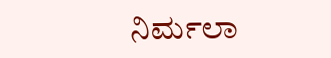ನಿರ್ಮಲಾ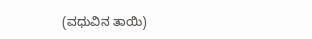(ವಧುವಿನ ತಾಯಿ)